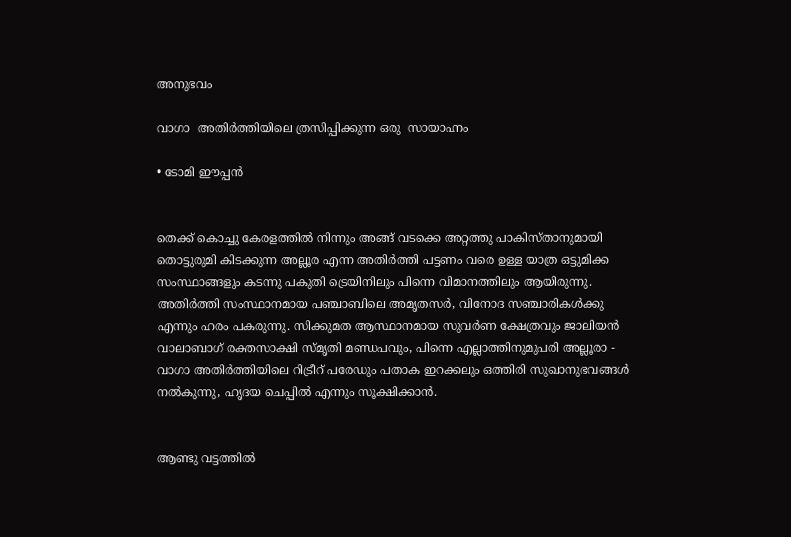അനുഭവം

വാഗാ  അതിർത്തിയിലെ ത്രസിപ്പിക്കുന്ന ഒരു  സായാഹ്നം

• ടോമി ഈപ്പൻ


തെക്ക് കൊച്ചു കേരളത്തിൽ നിന്നും അങ്ങ് വടക്കെ അറ്റത്തു പാകിസ്താനുമായി തൊട്ടുരുമി കിടക്കുന്ന അല്ലൂര എന്ന അതിർത്തി പട്ടണം വരെ ഉള്ള യാത്ര ഒട്ടുമിക്ക സംസ്ഥാങ്ങളും കടന്നു പകുതി ട്രെയിനിലും പിന്നെ വിമാനത്തിലും ആയിരുന്നു. അതിർത്തി സംസ്ഥാനമായ പഞ്ചാബിലെ അമൃതസർ, വിനോദ സഞ്ചാരികൾക്കു എന്നും ഹരം പകരുന്നു. സിക്കുമത ആസ്ഥാനമായ സുവർണ ക്ഷേത്രവും ജാലിയൻ വാലാബാഗ് രക്തസാക്ഷി സ്മൃതി മണ്ഡപവും, പിന്നെ എല്ലാത്തിനുമുപരി അല്ലൂരാ - വാഗാ അതിർത്തിയിലെ റിട്രീറ് പരേഡും പതാക ഇറക്കലും ഒത്തിരി സുഖാനുഭവങ്ങൾ നൽകുന്നു, ഹൃദയ ചെപ്പിൽ എന്നും സൂക്ഷിക്കാൻ.


ആണ്ടു വട്ടത്തിൽ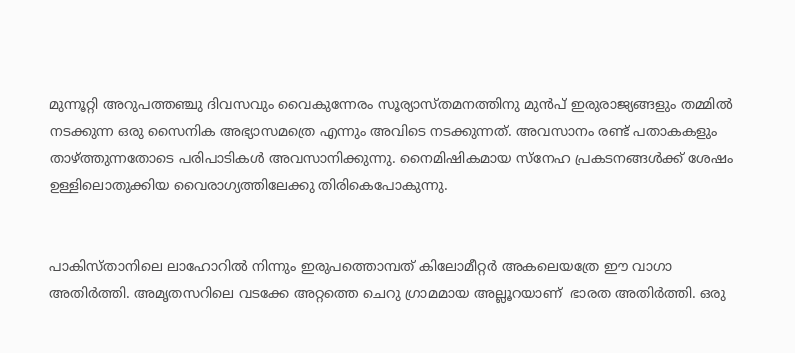മുന്നൂറ്റി അറുപത്തഞ്ചു ദിവസവും വൈകുന്നേരം സൂര്യാസ്തമനത്തിനു മുൻപ് ഇരുരാജ്യങ്ങളും തമ്മിൽ നടക്കുന്ന ഒരു സൈനിക അഭ്യാസമത്രെ എന്നും അവിടെ നടക്കുന്നത്. അവസാനം രണ്ട് പതാകകളും താഴ്ത്തുന്നതോടെ പരിപാടികൾ അവസാനിക്കുന്നു. നൈമിഷികമായ സ്നേഹ പ്രകടനങ്ങൾക്ക് ശേഷം ഉള്ളിലൊതുക്കിയ വൈരാഗ്യത്തിലേക്കു തിരികെപോകുന്നു.


പാകിസ്താനിലെ ലാഹോറിൽ നിന്നും ഇരുപത്തൊമ്പത് കിലോമീറ്റർ അകലെയത്രേ ഈ വാഗാ  അതിർത്തി. അമൃതസറിലെ വടക്കേ അറ്റത്തെ ചെറു ഗ്രാമമായ അല്ലൂറയാണ്  ഭാരത അതിർത്തി. ഒരു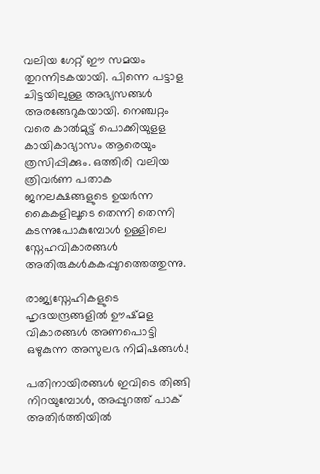വലിയ ഗേറ്റ് ഈ സമയം തുറന്നിടകയായി. പിന്നെ പട്ടാള ചിട്ടയിലുള്ള അഭ്യസങ്ങൾ അരങ്ങേറുകയായി. നെഞ്ചറ്റം വരെ കാൽമുട്ട് പൊക്കിയുളള കായികാഭ്യാസം ആരെയും ത്രസിപ്പിക്കും. ഒത്തിരി വലിയ ത്രിവർണ പതാക ജനലക്ഷങ്ങളുടെ ഉയർന്ന കൈകളിലൂടെ തെന്നി തെന്നി കടന്നുപോകുമ്പോൾ ഉള്ളിലെ സ്നേഹവികാരങ്ങൾ അതിരുകൾകകപ്പുറത്തെത്തുന്നു.

രാജ്യസ്നേഹികളുടെ ഹൃദയന്ദ്രങ്ങളിൽ ഊഷ്മള വികാരങ്ങൾ അണപൊട്ടി ഒഴുകുന്ന അസുലഭ നിമിഷങ്ങൾ.!

പതിനായിരങ്ങൾ ഇവിടെ തിങ്ങി നിറയുമ്പോൾ, അപ്പുറത്ത് പാക് അതിർത്തിയിൽ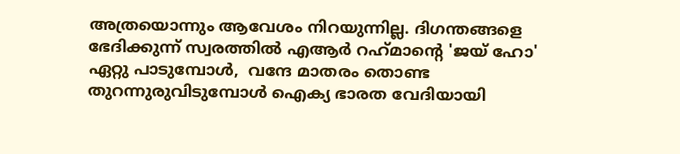അത്രയൊന്നും ആവേശം നിറയുന്നില്ല. ദിഗന്തങ്ങളെ ഭേദിക്കുന്ന് സ്വരത്തിൽ എആർ റഹ്‌മാന്റെ 'ജയ് ഹോ' ഏറ്റു പാടുമ്പോൾ,  വന്ദേ മാതരം തൊണ്ട തുറന്നുരുവിടുമ്പോൾ ഐക്യ ഭാരത വേദിയായി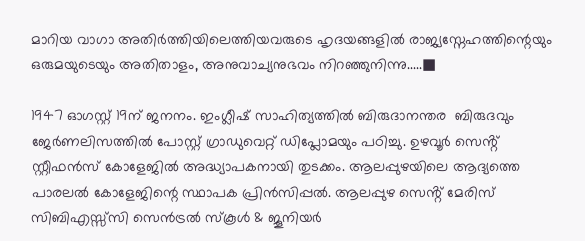മാറിയ വാഗാ അതിർത്തിയിലെത്തിയവരുടെ ഹൃദയങ്ങളിൽ രാജ്യസ്നേഹത്തിന്റെയും ഒരുമയുടെയും അതിതാളം, അനുവാച്യനുഭവം നിറഞ്ഞുനിന്നു.....■

1947 ഓഗസ്റ്റ് 19ന് ജനനം. ഇംഗ്ലീഷ് സാഹിത്യത്തിൽ ബിരുദാനന്തര  ബിരുദവും ജേർണലിസത്തിൽ പോസ്റ്റ്‌ ഗ്രാഡുവെറ്റ് ഡിപ്ലോമയും പഠിച്ചു. ഉഴവൂർ സെൻ്റ് സ്റ്റീഫൻസ് കോളേജിൽ അദ്ധ്യാപകനായി തുടക്കം. ആലപ്പുഴയിലെ ആദ്യത്തെ പാരലൽ കോളേജിന്റെ സ്ഥാപക പ്രിൻസിപ്പൽ. ആലപ്പുഴ സെൻ്റ് മേരിസ് സിബിഎസ്സ്സി സെൻട്രൽ സ്കൂൾ & ജൂനിയർ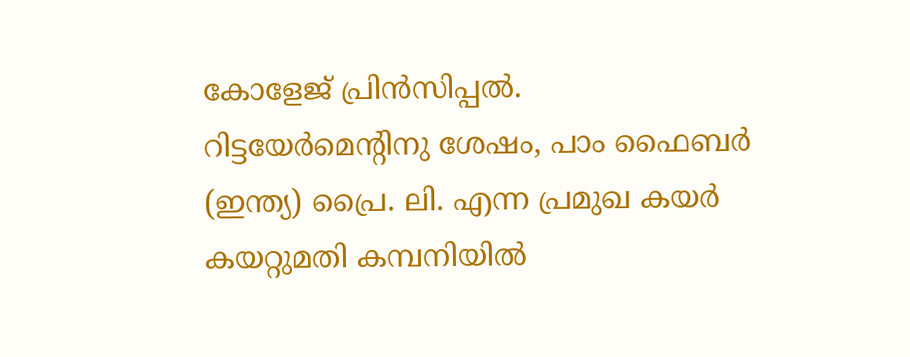കോളേജ് പ്രിൻസിപ്പൽ. റിട്ടയേർമെന്റിനു ശേഷം, പാം ഫൈബർ (ഇന്ത്യ) പ്രൈ. ലി. എന്ന പ്രമുഖ കയർ കയറ്റുമതി കമ്പനിയിൽ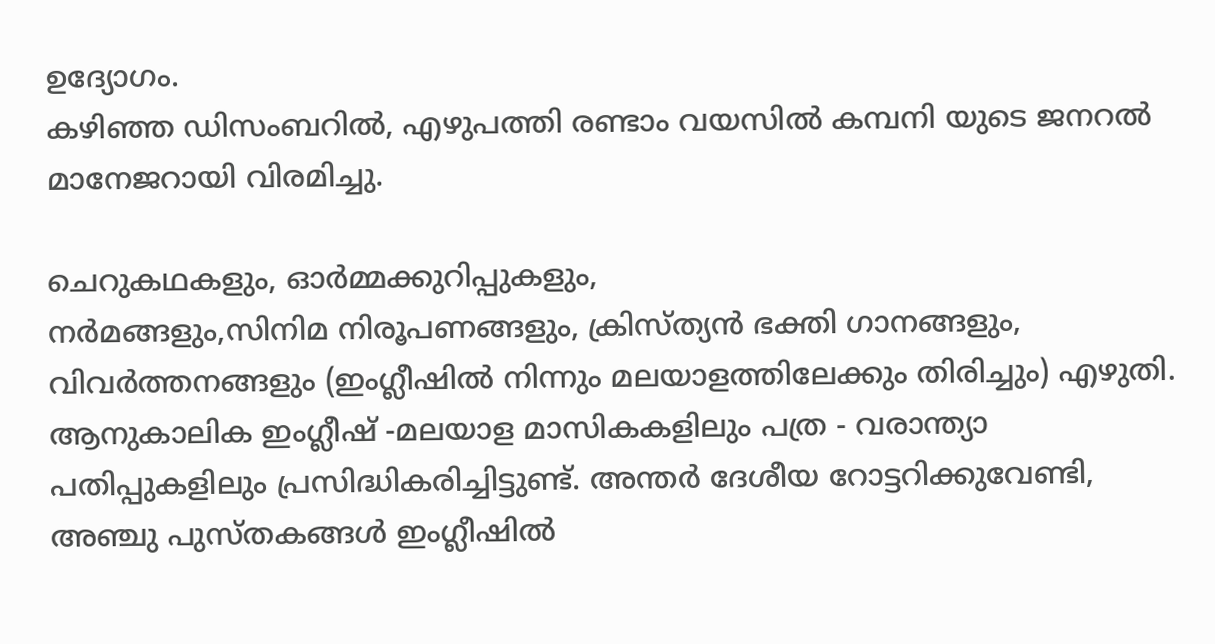ഉദ്യോഗം.
കഴിഞ്ഞ ഡിസംബറിൽ, എഴുപത്തി രണ്ടാം വയസിൽ കമ്പനി യുടെ ജനറൽ മാനേജറായി വിരമിച്ചു.

ചെറുകഥകളും, ഓർമ്മക്കുറിപ്പുകളും,
നർമങ്ങളും,സിനിമ നിരൂപണങ്ങളും, ക്രിസ്ത്യൻ ഭക്തി ഗാനങ്ങളും,  വിവർത്തനങ്ങളും (ഇംഗ്ലീഷിൽ നിന്നും മലയാളത്തിലേക്കും തിരിച്ചും) എഴുതി. ആനുകാലിക ഇംഗ്ലീഷ് -മലയാള മാസികകളിലും പത്ര - വരാന്ത്യാ പതിപ്പുകളിലും പ്രസിദ്ധികരിച്ചിട്ടുണ്ട്. അന്തർ ദേശീയ റോട്ടറിക്കുവേണ്ടി, അഞ്ചു പുസ്തകങ്ങൾ ഇംഗ്ലീഷിൽ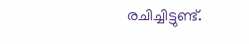രചിച്ചിട്ടുണ്ട്.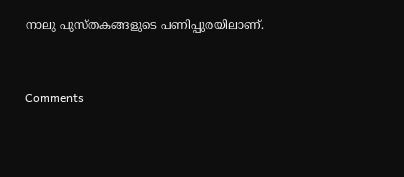നാലു പുസ്തകങ്ങളുടെ പണിപ്പുരയിലാണ്.


Comments